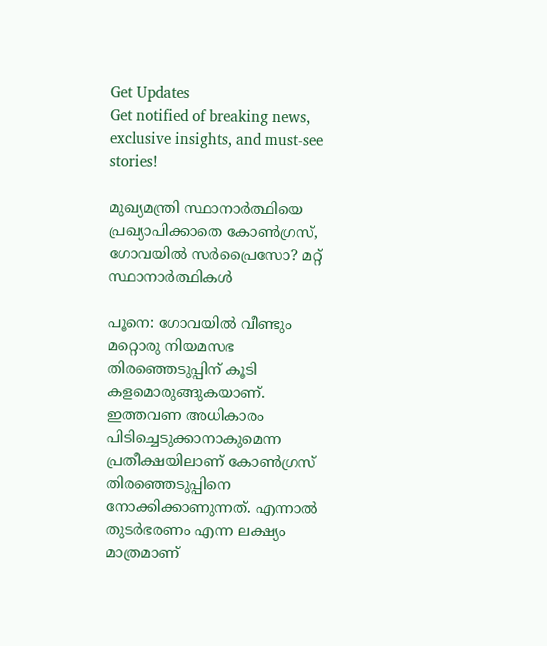Get Updates
Get notified of breaking news, exclusive insights, and must-see stories!

മുഖ്യമന്ത്രി സ്ഥാനാര്‍ത്ഥിയെ പ്രഖ്യാപിക്കാതെ കോണ്‍ഗ്രസ്, ഗോവയില്‍ സര്‍പ്രൈസോ? മറ്റ് സ്ഥാനാര്‍ത്ഥികള്‍

പൂനെ: ഗോവയില്‍ വീണ്ടും മറ്റൊരു നിയമസഭ തിരഞ്ഞെടുപ്പിന് കൂടി കളമൊരുങ്ങുകയാണ്. ഇത്തവണ അധികാരം പിടിച്ചെടുക്കാനാകുമെന്ന പ്രതീക്ഷയിലാണ് കോണ്‍ഗ്രസ് തിരഞ്ഞെടുപ്പിനെ നോക്കിക്കാണുന്നത്. എന്നാല്‍ തുടര്‍ഭരണം എന്ന ലക്ഷ്യം മാത്രമാണ്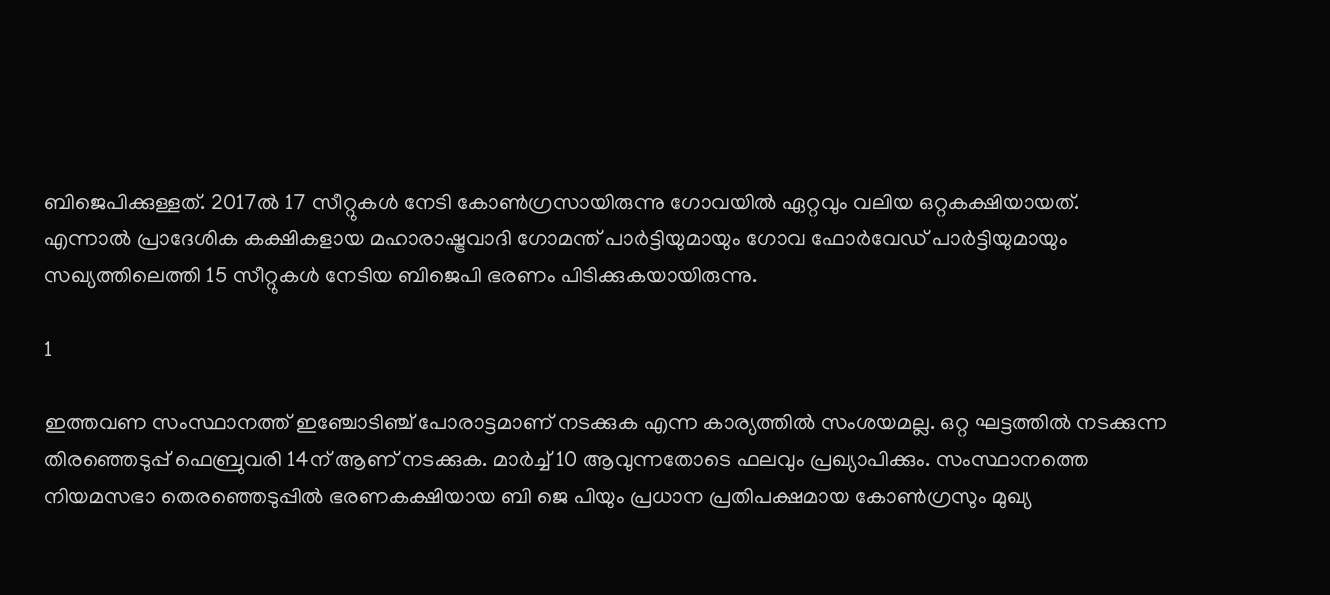ബിജെപിക്കുള്ളത്. 2017ല്‍ 17 സീറ്റുകള്‍ നേടി കോണ്‍ഗ്രസായിരുന്നു ഗോവയില്‍ ഏറ്റവും വലിയ ഒറ്റകക്ഷിയായത്. എന്നാല്‍ പ്രാദേശിക കക്ഷികളായ മഹാരാഷ്ട്രവാദി ഗോമന്ത് പാര്‍ട്ടിയുമായും ഗോവ ഫോര്‍വേഡ് പാര്‍ട്ടിയുമായും സഖ്യത്തിലെത്തി 15 സീറ്റുകള്‍ നേടിയ ബിജെപി ഭരണം പിടിക്കുകയായിരുന്നു.

1

ഇത്തവണ സംസ്ഥാനത്ത് ഇഞ്ചോടിഞ്ച് പോരാട്ടമാണ് നടക്കുക എന്ന കാര്യത്തില്‍ സംശയമല്ല. ഒറ്റ ഘട്ടത്തില്‍ നടക്കുന്ന തിരഞ്ഞെടുപ്പ് ഫെബ്രുവരി 14ന് ആണ് നടക്കുക. മാര്‍ച്ച് 10 ആവുന്നതോടെ ഫലവും പ്രഖ്യാപിക്കും. സംസ്ഥാനത്തെ നിയമസഭാ തെരഞ്ഞെടുപ്പില്‍ ഭരണകക്ഷിയായ ബി ജെ പിയും പ്രധാന പ്രതിപക്ഷമായ കോണ്‍ഗ്രസും മുഖ്യ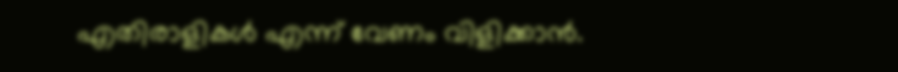എതിരാളികള്‍ എന്ന് വേണം വിളിക്കാന്‍.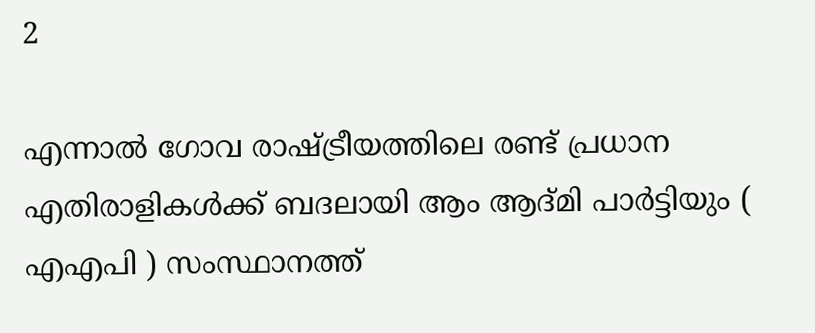2

എന്നാല്‍ ഗോവ രാഷ്ട്രീയത്തിലെ രണ്ട് പ്രധാന എതിരാളികള്‍ക്ക് ബദലായി ആം ആദ്മി പാര്‍ട്ടിയും ( എഎപി ) സംസ്ഥാനത്ത്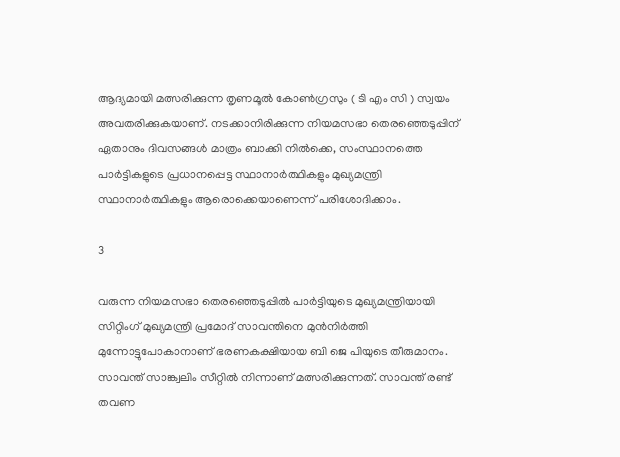ആദ്യമായി മത്സരിക്കുന്ന തൃണമൂല്‍ കോണ്‍ഗ്രസും ( ടി എം സി ) സ്വയം അവതരിക്കുകയാണ്. നടക്കാനിരിക്കുന്ന നിയമസഭാ തെരഞ്ഞെടുപ്പിന് ഏതാനും ദിവസങ്ങള്‍ മാത്രം ബാക്കി നില്‍ക്കെ, സംസ്ഥാനത്തെ പാര്‍ട്ടികളുടെ പ്രധാനപ്പെട്ട സ്ഥാനാര്‍ത്ഥികളും മുഖ്യമന്ത്രി സ്ഥാനാര്‍ത്ഥികളും ആരൊക്കെയാണെന്ന് പരിശോദിക്കാം.

3

വരുന്ന നിയമസഭാ തെരഞ്ഞെടുപ്പില്‍ പാര്‍ട്ടിയുടെ മുഖ്യമന്ത്രിയായി സിറ്റിംഗ് മുഖ്യമന്ത്രി പ്രമോദ് സാവന്തിനെ മുന്‍നിര്‍ത്തി മുന്നോട്ടുപോകാനാണ് ഭരണകക്ഷിയായ ബി ജെ പിയുടെ തീരുമാനം. സാവന്ത് സാങ്ക്വലിം സീറ്റില്‍ നിന്നാണ് മത്സരിക്കുന്നത്. സാവന്ത് രണ്ട് തവണ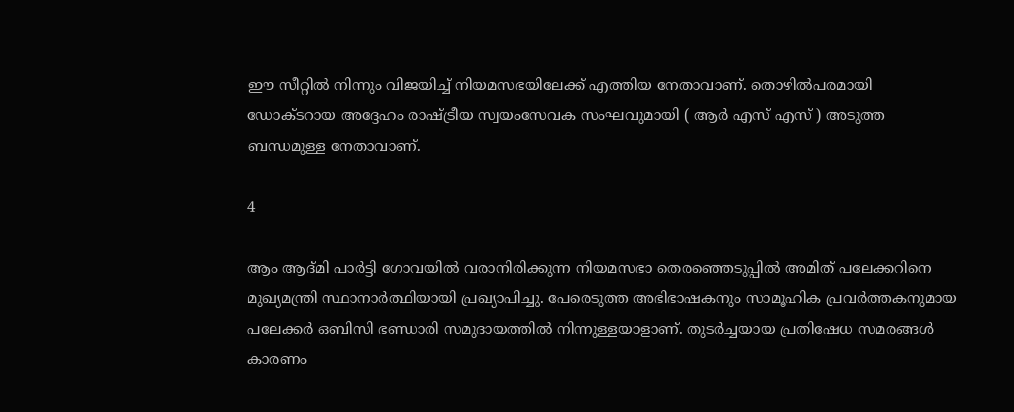ഈ സീറ്റില്‍ നിന്നും വിജയിച്ച് നിയമസഭയിലേക്ക് എത്തിയ നേതാവാണ്. തൊഴില്‍പരമായി ഡോക്ടറായ അദ്ദേഹം രാഷ്ട്രീയ സ്വയംസേവക സംഘവുമായി ( ആര്‍ എസ് എസ് ) അടുത്ത ബന്ധമുള്ള നേതാവാണ്.

4

ആം ആദ്മി പാര്‍ട്ടി ഗോവയില്‍ വരാനിരിക്കുന്ന നിയമസഭാ തെരഞ്ഞെടുപ്പില്‍ അമിത് പലേക്കറിനെ മുഖ്യമന്ത്രി സ്ഥാനാര്‍ത്ഥിയായി പ്രഖ്യാപിച്ചു. പേരെടുത്ത അഭിഭാഷകനും സാമൂഹിക പ്രവര്‍ത്തകനുമായ പലേക്കര്‍ ഒബിസി ഭണ്ഡാരി സമുദായത്തില്‍ നിന്നുള്ളയാളാണ്. തുടര്‍ച്ചയായ പ്രതിഷേധ സമരങ്ങള്‍ കാരണം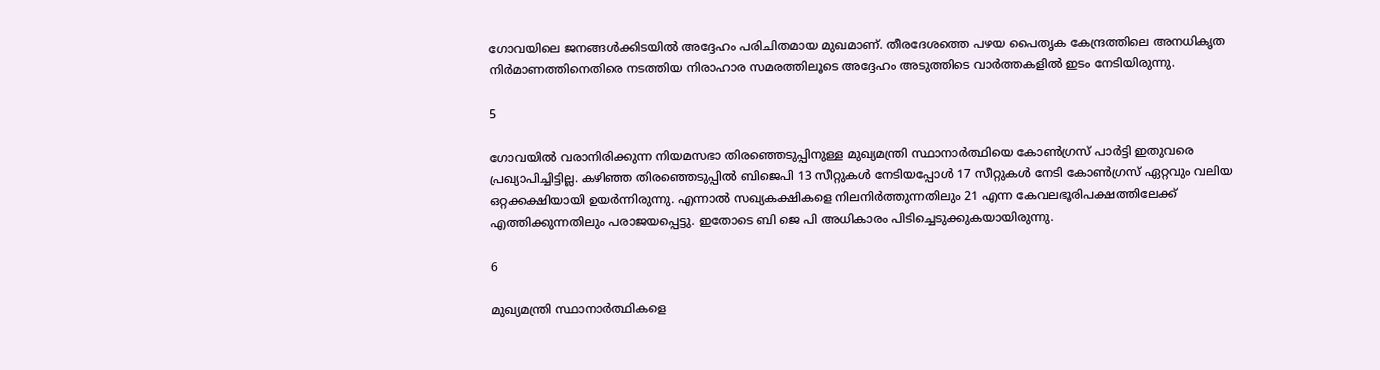ഗോവയിലെ ജനങ്ങള്‍ക്കിടയില്‍ അദ്ദേഹം പരിചിതമായ മുഖമാണ്. തീരദേശത്തെ പഴയ പൈതൃക കേന്ദ്രത്തിലെ അനധികൃത നിര്‍മാണത്തിനെതിരെ നടത്തിയ നിരാഹാര സമരത്തിലൂടെ അദ്ദേഹം അടുത്തിടെ വാര്‍ത്തകളില്‍ ഇടം നേടിയിരുന്നു.

5

ഗോവയില്‍ വരാനിരിക്കുന്ന നിയമസഭാ തിരഞ്ഞെടുപ്പിനുള്ള മുഖ്യമന്ത്രി സ്ഥാനാര്‍ത്ഥിയെ കോണ്‍ഗ്രസ് പാര്‍ട്ടി ഇതുവരെ പ്രഖ്യാപിച്ചിട്ടില്ല. കഴിഞ്ഞ തിരഞ്ഞെടുപ്പില്‍ ബിജെപി 13 സീറ്റുകള്‍ നേടിയപ്പോള്‍ 17 സീറ്റുകള്‍ നേടി കോണ്‍ഗ്രസ് ഏറ്റവും വലിയ ഒറ്റക്കക്ഷിയായി ഉയര്‍ന്നിരുന്നു. എന്നാല്‍ സഖ്യകക്ഷികളെ നിലനിര്‍ത്തുന്നതിലും 21 എന്ന കേവലഭൂരിപക്ഷത്തിലേക്ക് എത്തിക്കുന്നതിലും പരാജയപ്പെട്ടു. ഇതോടെ ബി ജെ പി അധികാരം പിടിച്ചെടുക്കുകയായിരുന്നു.

6

മുഖ്യമന്ത്രി സ്ഥാനാര്‍ത്ഥികളെ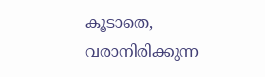കൂടാതെ, വരാനിരിക്കുന്ന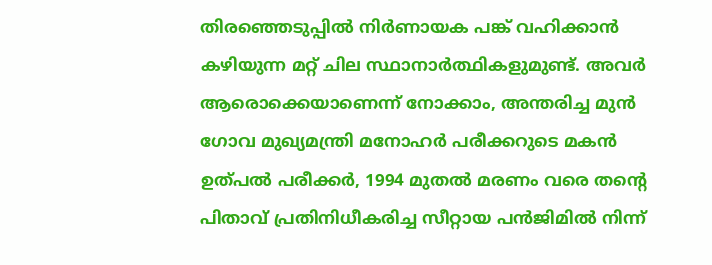തിരഞ്ഞെടുപ്പില്‍ നിര്‍ണായക പങ്ക് വഹിക്കാന്‍ കഴിയുന്ന മറ്റ് ചില സ്ഥാനാര്‍ത്ഥികളുമുണ്ട്. അവര്‍ ആരൊക്കെയാണെന്ന് നോക്കാം, അന്തരിച്ച മുന്‍ ഗോവ മുഖ്യമന്ത്രി മനോഹര്‍ പരീക്കറുടെ മകന്‍ ഉത്പല്‍ പരീക്കര്‍, 1994 മുതല്‍ മരണം വരെ തന്റെ പിതാവ് പ്രതിനിധീകരിച്ച സീറ്റായ പന്‍ജിമില്‍ നിന്ന്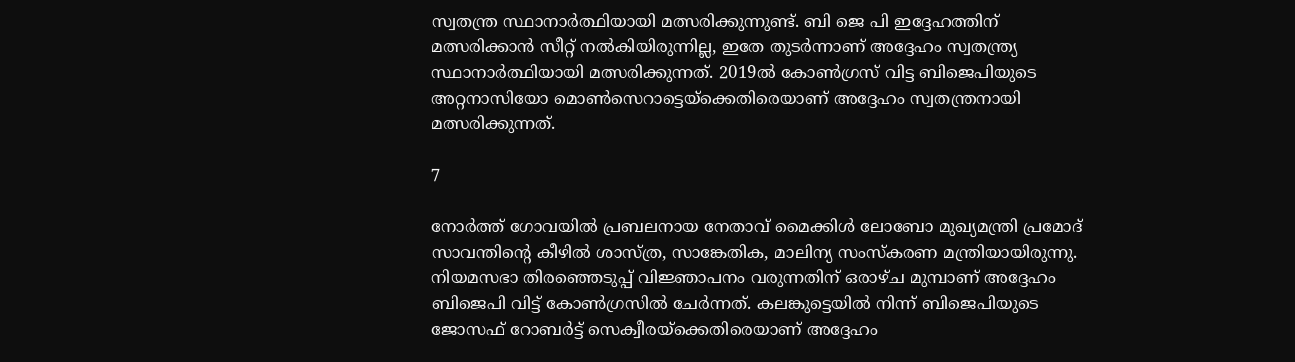സ്വതന്ത്ര സ്ഥാനാര്‍ത്ഥിയായി മത്സരിക്കുന്നുണ്ട്. ബി ജെ പി ഇദ്ദേഹത്തിന് മത്സരിക്കാന്‍ സീറ്റ് നല്‍കിയിരുന്നില്ല, ഇതേ തുടര്‍ന്നാണ് അദ്ദേഹം സ്വതന്ത്ര്യ സ്ഥാനാര്‍ത്ഥിയായി മത്സരിക്കുന്നത്. 2019ല്‍ കോണ്‍ഗ്രസ് വിട്ട ബിജെപിയുടെ അറ്റനാസിയോ മൊണ്‍സെറാട്ടെയ്ക്കെതിരെയാണ് അദ്ദേഹം സ്വതന്ത്രനായി മത്സരിക്കുന്നത്.

7

നോര്‍ത്ത് ഗോവയില്‍ പ്രബലനായ നേതാവ് മൈക്കിള്‍ ലോബോ മുഖ്യമന്ത്രി പ്രമോദ് സാവന്തിന്റെ കീഴില്‍ ശാസ്ത്ര, സാങ്കേതിക, മാലിന്യ സംസ്‌കരണ മന്ത്രിയായിരുന്നു. നിയമസഭാ തിരഞ്ഞെടുപ്പ് വിജ്ഞാപനം വരുന്നതിന് ഒരാഴ്ച മുമ്പാണ് അദ്ദേഹം ബിജെപി വിട്ട് കോണ്‍ഗ്രസില്‍ ചേര്‍ന്നത്. കലങ്കുട്ടെയില്‍ നിന്ന് ബിജെപിയുടെ ജോസഫ് റോബര്‍ട്ട് സെക്വീരയ്ക്കെതിരെയാണ് അദ്ദേഹം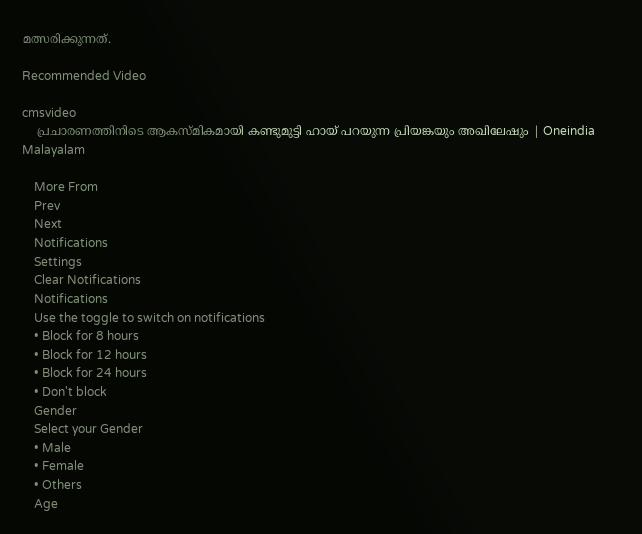മത്സരിക്കുന്നത്.

Recommended Video

cmsvideo
    പ്രചാരണത്തിനിടെ ആകസ്മികമായി കണ്ടുമുട്ടി ഹായ് പറയുന്ന പ്രിയങ്കയും അഖിലേഷും | Oneindia Malayalam

    More From
    Prev
    Next
    Notifications
    Settings
    Clear Notifications
    Notifications
    Use the toggle to switch on notifications
    • Block for 8 hours
    • Block for 12 hours
    • Block for 24 hours
    • Don't block
    Gender
    Select your Gender
    • Male
    • Female
    • Others
    Age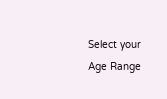Select your Age Range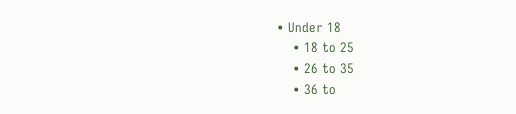• Under 18
    • 18 to 25
    • 26 to 35
    • 36 to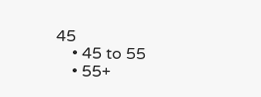45
    • 45 to 55
    • 55+